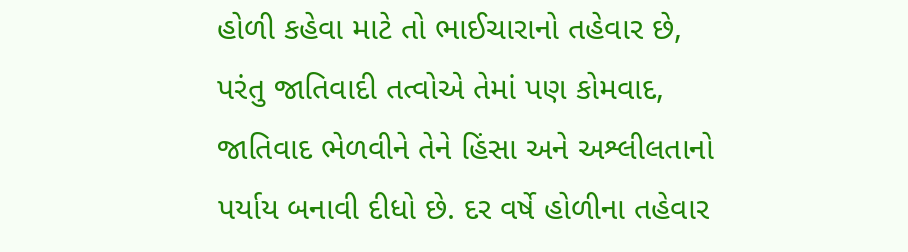હોળી કહેવા માટે તો ભાઈચારાનો તહેવાર છે, પરંતુ જાતિવાદી તત્વોએ તેમાં પણ કોમવાદ, જાતિવાદ ભેળવીને તેને હિંસા અને અશ્લીલતાનો પર્યાય બનાવી દીધો છે. દર વર્ષે હોળીના તહેવાર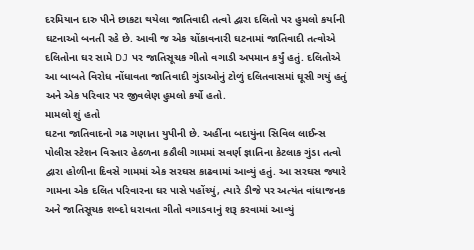દરમિયાન દારુ પીને છાકટા થયેલા જાતિવાદી તત્વો દ્વારા દલિતો પર હુમલો કર્યાની ઘટનાઓ બનતી રહે છે. આવી જ એક ચોંકાવનારી ઘટનામાં જાતિવાદી તત્વોએ દલિતોના ઘર સામે DJ પર જાતિસૂચક ગીતો વગાડી અપમાન કર્યું હતું. દલિતોએ આ બાબતે વિરોધ નોંધાવતા જાતિવાદી ગુંડાઓનું ટોળું દલિતવાસમાં ઘૂસી ગયું હતું અને એક પરિવાર પર જીવલેણ હુમલો કર્યો હતો.
મામલો શું હતો
ઘટના જાતિવાદનો ગઢ ગણાતા યુપીની છે. અહીંના બદાયુંના સિવિલ લાઈન્સ પોલીસ સ્ટેશન વિસ્તાર હેઠળના કઠૌલી ગામમાં સવર્ણ જ્ઞાતિના કેટલાક ગુંડા તત્વો દ્વારા હોળીના દિવસે ગામમાં એક સરઘસ કાઢવામાં આવ્યું હતું. આ સરઘસ જ્યારે ગામના એક દલિત પરિવારના ઘર પાસે પહોંચ્યું, ત્યારે ડીજે પર અત્યંત વાંધાજનક અને જાતિસૂચક શબ્દો ધરાવતા ગીતો વગાડવાનું શરૂ કરવામાં આવ્યું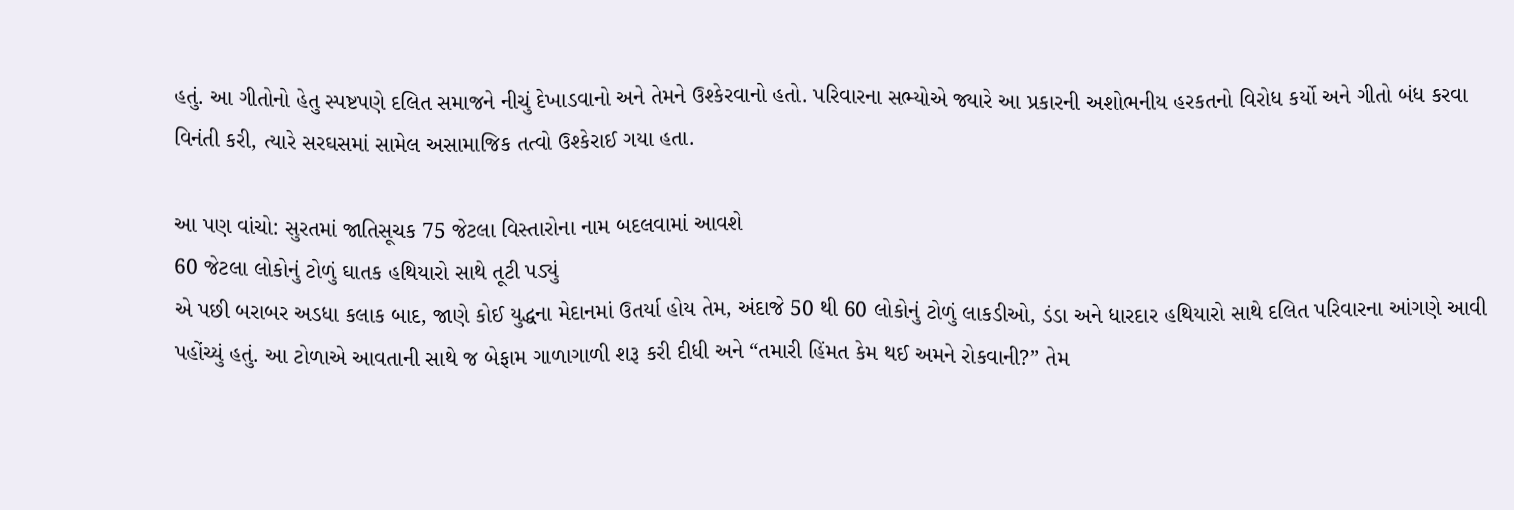હતું. આ ગીતોનો હેતુ સ્પષ્ટપણે દલિત સમાજને નીચું દેખાડવાનો અને તેમને ઉશ્કેરવાનો હતો. પરિવારના સભ્યોએ જ્યારે આ પ્રકારની અશોભનીય હરકતનો વિરોધ કર્યો અને ગીતો બંધ કરવા વિનંતી કરી, ત્યારે સરઘસમાં સામેલ અસામાજિક તત્વો ઉશ્કેરાઈ ગયા હતા.

આ પણ વાંચો: સુરતમાં જાતિસૂચક 75 જેટલા વિસ્તારોના નામ બદલવામાં આવશે
60 જેટલા લોકોનું ટોળું ઘાતક હથિયારો સાથે તૂટી પડ્યું
એ પછી બરાબર અડધા કલાક બાદ, જાણે કોઈ યુદ્ધના મેદાનમાં ઉતર્યા હોય તેમ, અંદાજે 50 થી 60 લોકોનું ટોળું લાકડીઓ, ડંડા અને ધારદાર હથિયારો સાથે દલિત પરિવારના આંગણે આવી પહોંચ્યું હતું. આ ટોળાએ આવતાની સાથે જ બેફામ ગાળાગાળી શરૂ કરી દીધી અને “તમારી હિંમત કેમ થઈ અમને રોકવાની?” તેમ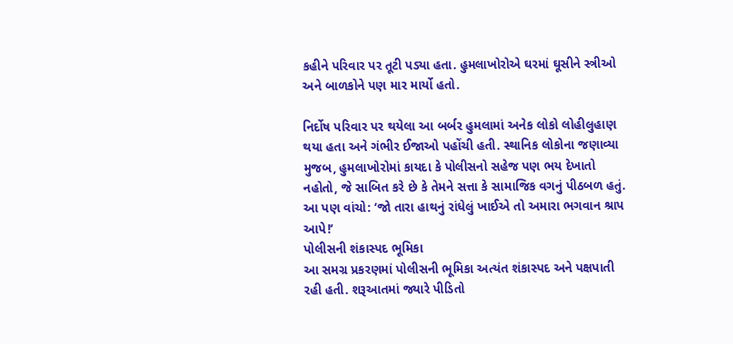કહીને પરિવાર પર તૂટી પડ્યા હતા. હુમલાખોરોએ ઘરમાં ઘૂસીને સ્ત્રીઓ અને બાળકોને પણ માર માર્યો હતો.

નિર્દોષ પરિવાર પર થયેલા આ બર્બર હુમલામાં અનેક લોકો લોહીલુહાણ થયા હતા અને ગંભીર ઈજાઓ પહોંચી હતી. સ્થાનિક લોકોના જણાવ્યા મુજબ, હુમલાખોરોમાં કાયદા કે પોલીસનો સહેજ પણ ભય દેખાતો નહોતો, જે સાબિત કરે છે કે તેમને સત્તા કે સામાજિક વગનું પીઠબળ હતું.
આ પણ વાંચો: ‘જો તારા હાથનું રાંધેલું ખાઈએ તો અમારા ભગવાન શ્રાપ આપે!’
પોલીસની શંકાસ્પદ ભૂમિકા
આ સમગ્ર પ્રકરણમાં પોલીસની ભૂમિકા અત્યંત શંકાસ્પદ અને પક્ષપાતી રહી હતી. શરૂઆતમાં જ્યારે પીડિતો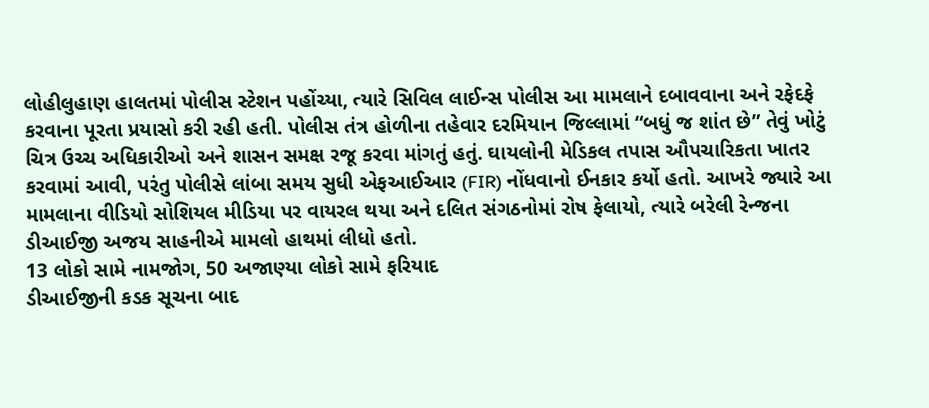લોહીલુહાણ હાલતમાં પોલીસ સ્ટેશન પહોંચ્યા, ત્યારે સિવિલ લાઈન્સ પોલીસ આ મામલાને દબાવવાના અને રફેદફે કરવાના પૂરતા પ્રયાસો કરી રહી હતી. પોલીસ તંત્ર હોળીના તહેવાર દરમિયાન જિલ્લામાં “બધું જ શાંત છે” તેવું ખોટું ચિત્ર ઉચ્ચ અધિકારીઓ અને શાસન સમક્ષ રજૂ કરવા માંગતું હતું. ઘાયલોની મેડિકલ તપાસ ઔપચારિકતા ખાતર કરવામાં આવી, પરંતુ પોલીસે લાંબા સમય સુધી એફઆઈઆર (FIR) નોંધવાનો ઈનકાર કર્યો હતો. આખરે જ્યારે આ મામલાના વીડિયો સોશિયલ મીડિયા પર વાયરલ થયા અને દલિત સંગઠનોમાં રોષ ફેલાયો, ત્યારે બરેલી રેન્જના ડીઆઈજી અજય સાહનીએ મામલો હાથમાં લીધો હતો.
13 લોકો સામે નામજોગ, 50 અજાણ્યા લોકો સામે ફરિયાદ
ડીઆઈજીની કડક સૂચના બાદ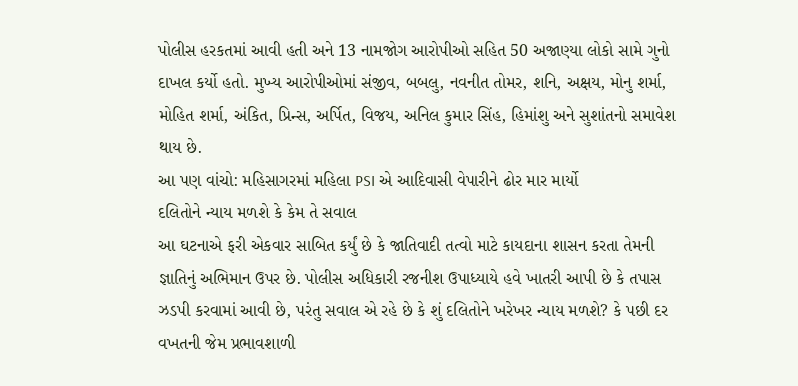પોલીસ હરકતમાં આવી હતી અને 13 નામજોગ આરોપીઓ સહિત 50 અજાણ્યા લોકો સામે ગુનો દાખલ કર્યો હતો. મુખ્ય આરોપીઓમાં સંજીવ, બબલુ, નવનીત તોમર, શનિ, અક્ષય, મોનુ શર્મા, મોહિત શર્મા, અંકિત, પ્રિન્સ, અર્પિત, વિજય, અનિલ કુમાર સિંહ, હિમાંશુ અને સુશાંતનો સમાવેશ થાય છે.
આ પણ વાંચો: મહિસાગરમાં મહિલા PSI એ આદિવાસી વેપારીને ઢોર માર માર્યો
દલિતોને ન્યાય મળશે કે કેમ તે સવાલ
આ ઘટનાએ ફરી એકવાર સાબિત કર્યું છે કે જાતિવાદી તત્વો માટે કાયદાના શાસન કરતા તેમની જ્ઞાતિનું અભિમાન ઉપર છે. પોલીસ અધિકારી રજનીશ ઉપાધ્યાયે હવે ખાતરી આપી છે કે તપાસ ઝડપી કરવામાં આવી છે, પરંતુ સવાલ એ રહે છે કે શું દલિતોને ખરેખર ન્યાય મળશે? કે પછી દર વખતની જેમ પ્રભાવશાળી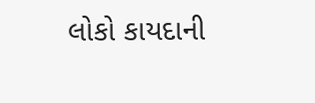લોકો કાયદાની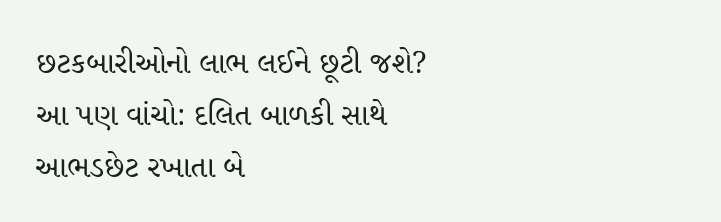છટકબારીઓનો લાભ લઈને છૂટી જશે?
આ પણ વાંચો: દલિત બાળકી સાથે આભડછેટ રખાતા બે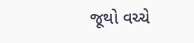જૂથો વચ્ચે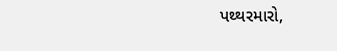પથ્થરમારો,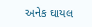અનેક ઘાયલ